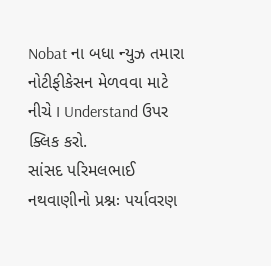Nobat ના બધા ન્યુઝ તમારા નોટીફીકેસન મેળવવા માટે નીચે I Understand ઉપર ક્લિક કરો.
સાંસદ પરિમલભાઈ નથવાણીનો પ્રશ્નઃ પર્યાવરણ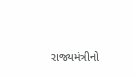રાજ્યમંત્રીનો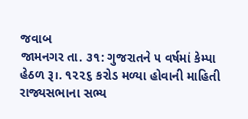જવાબ
જામનગર તા. ૩૧: ગુજરાતને ૫ વર્ષમાં કેમ્પા હેઠળ રૂ।. ૧૨૨૬ કરોડ મળ્યા હોવાની માહિતી રાજ્યસભાના સભ્ય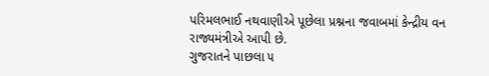પરિમલભાઈ નથવાણીએ પૂછેલા પ્રશ્નના જવાબમાં કેન્દ્રીય વન રાજ્યમંત્રીએ આપી છે.
ગુજરાતને પાછલા ૫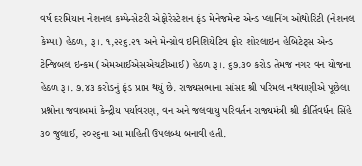વર્ષ દરમિયાન નેશનલ કમ્પેન્સેટરી એફોરેસ્ટેશન ફંડ મેનેજમેન્ટ એન્ડ પ્લાનિંગ ઓથોરિટી (નેશનલ કેમ્પા) હેઠળ, રૂ।. ૧,૨૨૬.૨૧ અને મેન્ગ્રોવ ઇનિશિયેટિવ ફોર શોરલાઇન હેબિટેટ્સ એન્ડ ટેન્જિબલ ઇન્કમ (એમઆઈએસએચટીઆઈ) હેઠળ રૂ।. ૬૭.૩૦ કરોડ તેમજ નગર વન યોજના હેઠળ રૂ।. ૭.૪૩ કરોડનું ફંડ પ્રાપ્ત થયું છે. રાજ્યસભાના સાંસદ શ્રી પરિમલ નથવાણીએ પૂછેલા પ્રશ્નોના જવાબમાં કેન્દ્રીય પર્યાવરણ, વન અને જલવાયુ પરિવર્તન રાજ્યમંત્રી શ્રી કીર્તિવર્ધન સિંહે ૩૦ જુલાઈ, ૨૦૨૬ના આ માહિતી ઉપલબ્ધ બનાવી હતી.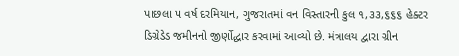પાછલા ૫ વર્ષ દરમિયાન, ગુજરાતમાં વન વિસ્તારની કુલ ૧,૩૩,૬૬૬ હેક્ટર ડિગ્રેડેડ જમીનનો જીર્ણોદ્ધાર કરવામાં આવ્યો છે. મંત્રાલય દ્વારા ગ્રીન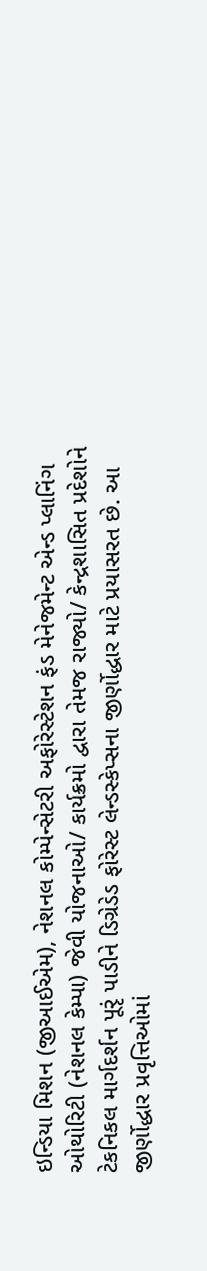ઇન્ડિયા મિશન (જીઆઈએમ), નેશનલ કોમ્પેન્સેટરી અફોરેસ્ટેશન ફંડ મેનેજમેન્ટ એન્ડ પ્લાનિંગ ઓથોરિટી (નેશનલ કેમ્પા) જેવી યોજનાઓ/ કાર્યક્રમો દ્વારા તેમજ રાજ્યો/ કેન્દ્રશાસિત પ્રદેશોને ટેકનિકલ માર્ગદર્શન પૂરૃં પાડીને ડિગ્રેડેડ ફોરેસ્ટ લેન્ડસ્કેપ્સના જીર્ણોદ્ધાર માટે પ્રયાસરત છે. આ જીર્ણોદ્ધાર પ્રવૃત્તિઓમાં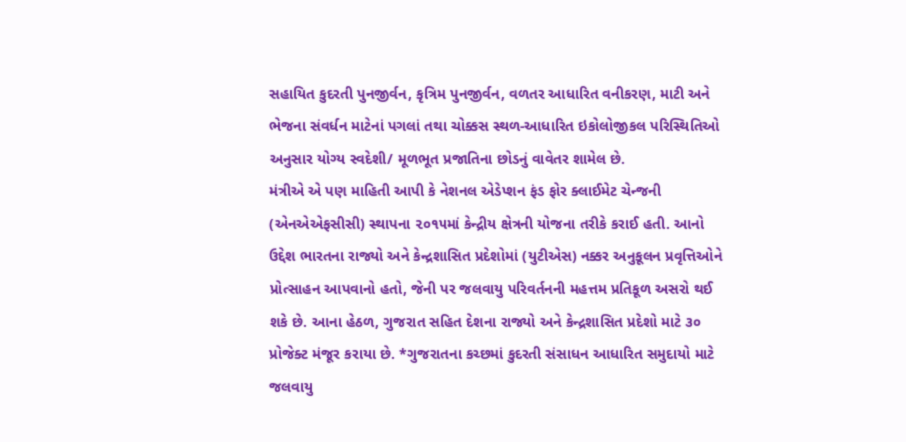સહાયિત કુદરતી પુનજીર્વન, કૃત્રિમ પુનજીર્વન, વળતર આધારિત વનીકરણ, માટી અને ભેજના સંવર્ધન માટેનાં પગલાં તથા ચોક્કસ સ્થળ-આધારિત ઇકોલોજીકલ પરિસ્થિતિઓ અનુસાર યોગ્ય સ્વદેશી/ મૂળભૂત પ્રજાતિના છોડનું વાવેતર શામેલ છે.
મંત્રીએ એ પણ માહિતી આપી કે નેશનલ એડેપ્શન ફંડ ફોર ક્લાઈમેટ ચેન્જની (એનએએફસીસી) સ્થાપના ૨૦૧૫માં કેન્દ્રીય ક્ષેત્રની યોજના તરીકે કરાઈ હતી. આનો ઉદ્દેશ ભારતના રાજ્યો અને કેન્દ્રશાસિત પ્રદેશોમાં (યુટીએસ) નક્કર અનુકૂલન પ્રવૃત્તિઓને પ્રોત્સાહન આપવાનો હતો, જેની પર જલવાયુ પરિવર્તનની મહત્તમ પ્રતિકૂળ અસરો થઈ શકે છે. આના હેઠળ, ગુજરાત સહિત દેશના રાજ્યો અને કેન્દ્રશાસિત પ્રદેશો માટે ૩૦ પ્રોજેક્ટ મંજૂર કરાયા છે. *ગુજરાતના કચ્છમાં કુદરતી સંસાધન આધારિત સમુદાયો માટે જલવાયુ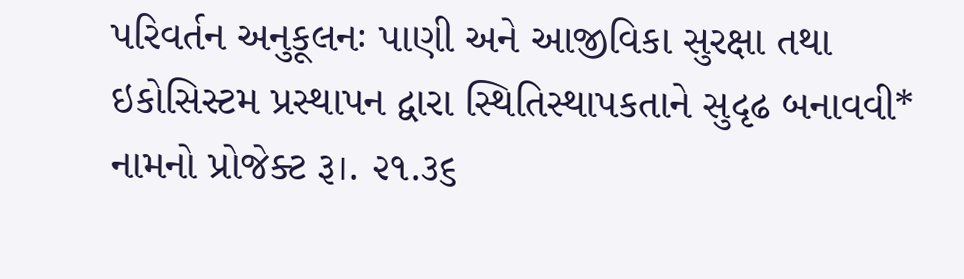પરિવર્તન અનુકૂલનઃ પાણી અને આજીવિકા સુરક્ષા તથા ઇકોસિસ્ટમ પ્રસ્થાપન દ્વારા સ્થિતિસ્થાપકતાને સુદૃઢ બનાવવી* નામનો પ્રોજેક્ટ રૂ।. ૨૧.૩૬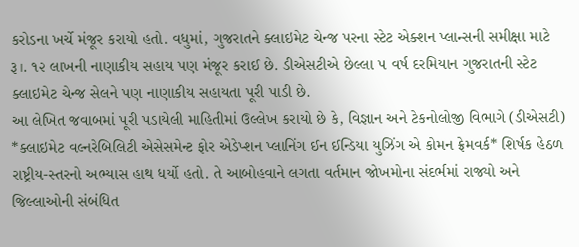કરોડના ખર્ચે મંજૂર કરાયો હતો. વધુમાં, ગુજરાતને ક્લાઇમેટ ચેન્જ પરના સ્ટેટ એક્શન પ્લાન્સની સમીક્ષા માટે રૂ।. ૧૨ લાખની નાણાકીય સહાય પણ મંજૂર કરાઈ છે. ડીએસટીએ છેલ્લા ૫ વર્ષ દરમિયાન ગુજરાતની સ્ટેટ ક્લાઇમેટ ચેન્જ સેલને પણ નાણાકીય સહાયતા પૂરી પાડી છે.
આ લેખિત જવાબમાં પૂરી પડાયેલી માહિતીમાં ઉલ્લેખ કરાયો છે કે, વિજ્ઞાન અને ટેકનોલોજી વિભાગે (ડીએસટી) *ક્લાઇમેટ વલ્નરેબિલિટી એસેસમેન્ટ ફોર એડેપ્શન પ્લાનિંગ ઈન ઈન્ડિયા યુઝિંગ એ કોમન ફ્રેમવર્ક* શિર્ષક હેઠળ રાષ્ટ્રીય-સ્તરનો અભ્યાસ હાથ ધર્યો હતો. તે આબોહવાને લગતા વર્તમાન જોખમોના સંદર્ભમાં રાજ્યો અને જિલ્લાઓની સંબંધિત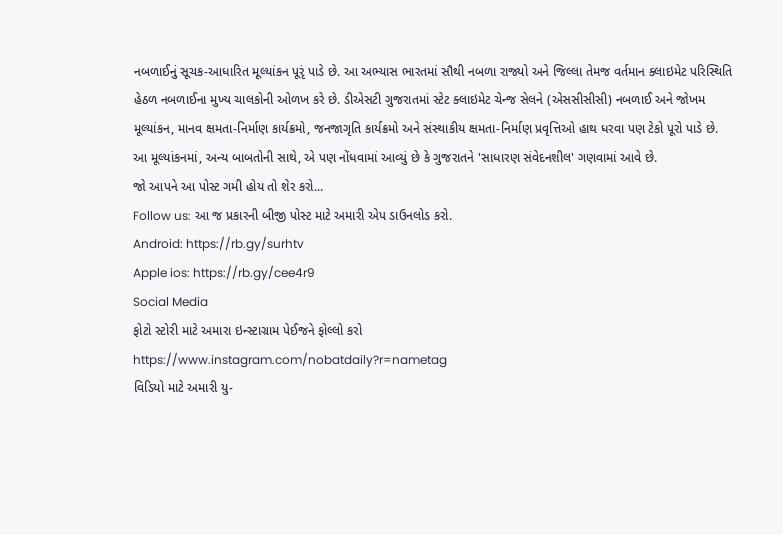નબળાઈનું સૂચક-આધારિત મૂલ્યાંકન પૂરૃં પાડે છે. આ અભ્યાસ ભારતમાં સૌથી નબળા રાજ્યો અને જિલ્લા તેમજ વર્તમાન ક્લાઇમેટ પરિસ્થિતિ હેઠળ નબળાઈના મુખ્ય ચાલકોની ઓળખ કરે છે. ડીએસટી ગુજરાતમાં સ્ટેટ ક્લાઇમેટ ચેન્જ સેલને (એસસીસીસી) નબળાઈ અને જોખમ મૂલ્યાંકન, માનવ ક્ષમતા-નિર્માણ કાર્યક્રમો, જનજાગૃતિ કાર્યક્રમો અને સંસ્થાકીય ક્ષમતા-નિર્માણ પ્રવૃત્તિઓ હાથ ધરવા પણ ટેકો પૂરો પાડે છે. આ મૂલ્યાંકનમાં, અન્ય બાબતોની સાથે, એ પણ નોંધવામાં આવ્યું છે કે ગુજરાતને 'સાધારણ સંવેદનશીલ' ગણવામાં આવે છે.
જો આપને આ પોસ્ટ ગમી હોય તો શેર કરો...
Follow us: આ જ પ્રકારની બીજી પોસ્ટ માટે અમારી એપ ડાઉનલોડ કરો.
Android: https://rb.gy/surhtv
Apple ios: https://rb.gy/cee4r9
Social Media
ફોટો સ્ટોરી માટે અમારા ઇન્સ્ટાગ્રામ પેઈજને ફોલ્લો કરો
https://www.instagram.com/nobatdaily?r=nametag
વિડિયો માટે અમારી યુ-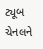ટ્યૂબ ચેનલને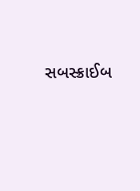સબસ્ક્રાઈબ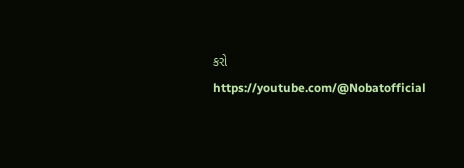કરો
https://youtube.com/@Nobatofficial